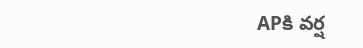APకి వర్ష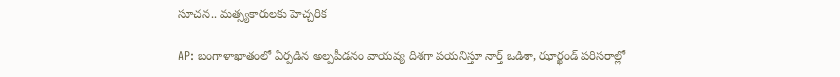సూచన.. మత్స్యకారులకు హెచ్చరిక

AP: బంగాళాఖాతంలో ఏర్పడిన అల్పపీడనం వాయవ్య దిశగా పయనిస్తూ నార్త్ ఒడిశా, ఝార్ఖండ్ పరిసరాల్లో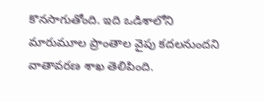కొనసాగుతోంది. ఇది ఒడిశాలోని మారుమూల ప్రాంతాల వైపు కదలనుందని వాతావరణ శాఖ తెలిపింది.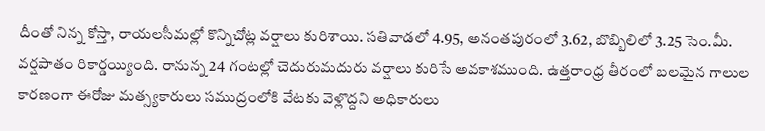దీంతో నిన్న కోస్తా, రాయలసీమల్లో కొన్నిచోట్ల వర్షాలు కురిశాయి. సతివాడలో 4.95, అనంతపురంలో 3.62, బొబ్బిలిలో 3.25 సెం.మీ. వర్షపాతం రికార్డయ్యింది. రానున్న 24 గంటల్లో చెదురుమదురు వర్షాలు కురిసే అవకాశముంది. ఉత్తరాంధ్ర తీరంలో బలమైన గాలుల కారణంగా ఈరోజు మత్స్యకారులు సముద్రంలోకి వేటకు వెళ్లొద్దని అధికారులు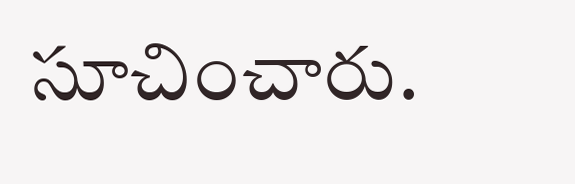సూచించారు.